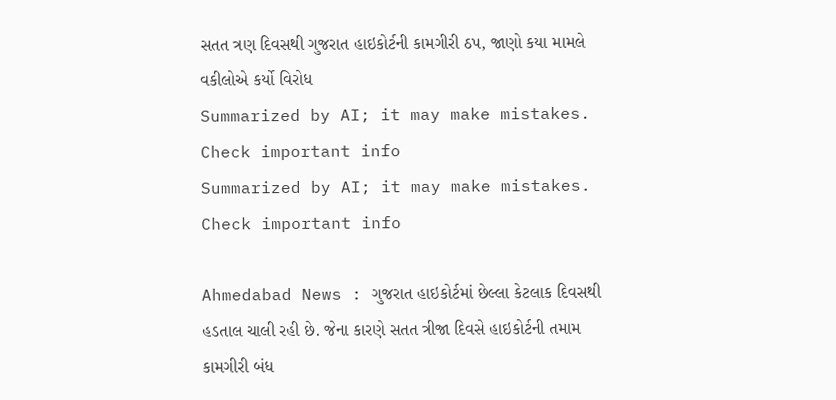સતત ત્રણ દિવસથી ગુજરાત હાઇકોર્ટની કામગીરી ઠપ, જાણો કયા મામલે વકીલોએ કર્યો વિરોધ
Summarized by AI; it may make mistakes. Check important info
Summarized by AI; it may make mistakes. Check important info

Ahmedabad News : ગુજરાત હાઇકોર્ટમાં છેલ્લા કેટલાક દિવસથી હડતાલ ચાલી રહી છે. જેના કારણે સતત ત્રીજા દિવસે હાઇકોર્ટની તમામ કામગીરી બંધ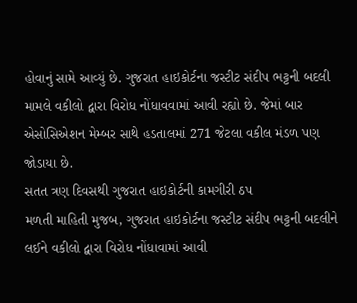હોવાનું સામે આવ્યું છે. ગુજરાત હાઇકોર્ટના જસ્ટીટ સંદીપ ભટ્ટની બદલી મામલે વકીલો દ્વારા વિરોધ નોંધાવવામાં આવી રહ્યો છે. જેમાં બાર એસોસિએશન મેમ્બર સાથે હડતાલમાં 271 જેટલા વકીલ મંડળ પણ જોડાયા છે.
સતત ત્રણ દિવસથી ગુજરાત હાઇકોર્ટની કામગીરી ઠપ
મળતી માહિતી મુજબ, ગુજરાત હાઇકોર્ટના જસ્ટીટ સંદીપ ભટ્ટની બદલીને લઈને વકીલો દ્વારા વિરોધ નોંધાવામાં આવી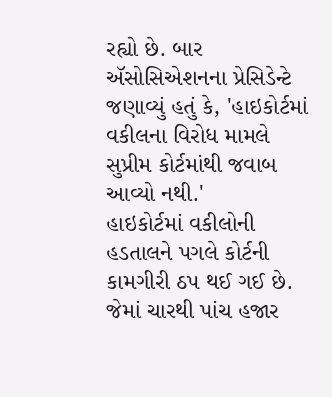રહ્યો છે. બાર ઍસોસિએશનના પ્રેસિડેન્ટે જણાવ્યું હતું કે, 'હાઇકોર્ટમાં વકીલના વિરોધ મામલે સુપ્રીમ કોર્ટમાંથી જવાબ આવ્યો નથી.'
હાઇકોર્ટમાં વકીલોની હડતાલને પગલે કોર્ટની કામગીરી ઠપ થઈ ગઈ છે. જેમાં ચારથી પાંચ હજાર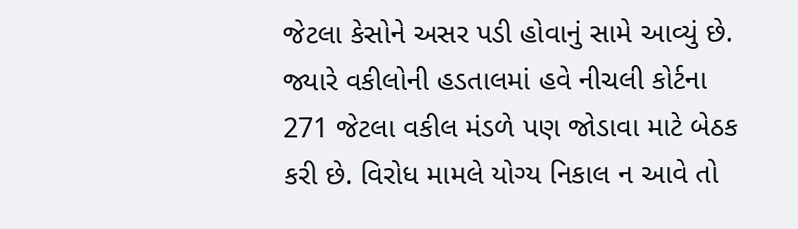જેટલા કેસોને અસર પડી હોવાનું સામે આવ્યું છે. જ્યારે વકીલોની હડતાલમાં હવે નીચલી કોર્ટના 271 જેટલા વકીલ મંડળે પણ જોડાવા માટે બેઠક કરી છે. વિરોધ મામલે યોગ્ય નિકાલ ન આવે તો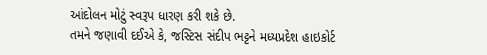આંદોલન મોટું સ્વરૂપ ધારણ કરી શકે છે.
તમને જણાવી દઈએ કે, જસ્ટિસ સંદીપ ભટ્ટને મધ્યપ્રદેશ હાઇકોર્ટ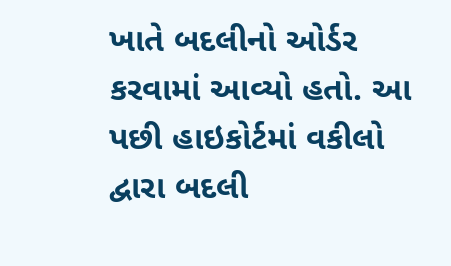ખાતે બદલીનો ઓર્ડર કરવામાં આવ્યો હતો. આ પછી હાઇકોર્ટમાં વકીલો દ્વારા બદલી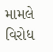મામલે વિરોધ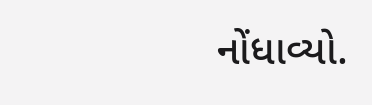નોંધાવ્યો.